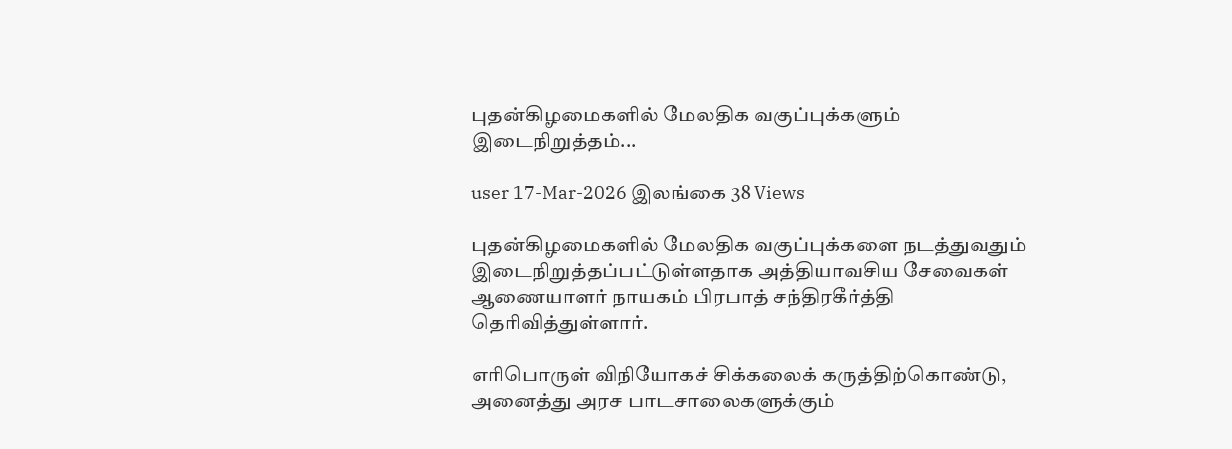புதன்கிழமைகளில் மேலதிக வகுப்புக்களும் இடைநிறுத்தம்...

user 17-Mar-2026 இலங்கை 38 Views

புதன்கிழமைகளில் மேலதிக வகுப்புக்களை நடத்துவதும் இடைநிறுத்தப்பட்டுள்ளதாக அத்தியாவசிய சேவைகள் ஆணையாளர் நாயகம் பிரபாத் சந்திரகீர்த்தி தெரிவித்துள்ளார்.

எரிபொருள் விநியோகச் சிக்கலைக் கருத்திற்கொண்டு, அனைத்து அரச பாடசாலைகளுக்கும்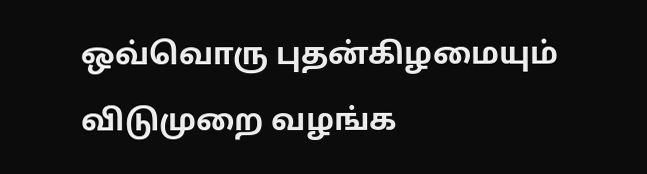ஒவ்வொரு புதன்கிழமையும் விடுமுறை வழங்க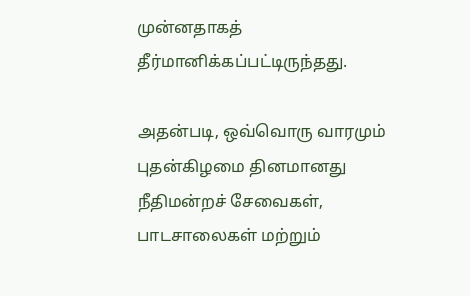முன்னதாகத் தீர்மானிக்கப்பட்டிருந்தது.

அதன்படி, ஒவ்வொரு வாரமும் புதன்கிழமை தினமானது நீதிமன்றச் சேவைகள், பாடசாலைகள் மற்றும்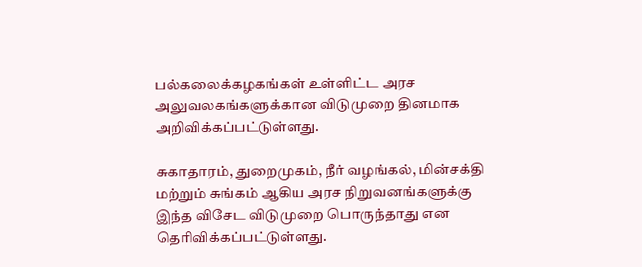பல்கலைக்கழகங்கள் உள்ளிட்ட அரச அலுவலகங்களுக்கான விடுமுறை தினமாக அறிவிக்கப்பட்டுள்ளது.

சுகாதாரம், துறைமுகம், நீர் வழங்கல், மின்சக்தி மற்றும் சுங்கம் ஆகிய அரச நிறுவனங்களுக்கு இந்த விசேட விடுமுறை பொருந்தாது என தெரிவிக்கப்பட்டுள்ளது.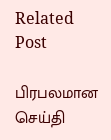Related Post

பிரபலமான செய்தி